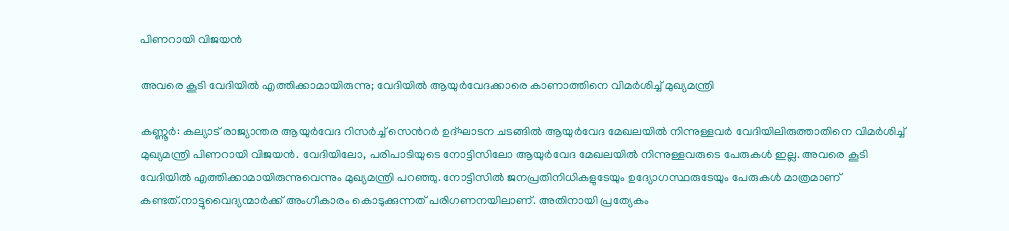പിണറായി വിജയൻ

അവരെ കൂടി വേദിയിൽ എത്തിക്കാമായിരുന്നു; വേദിയിൽ ആയുർവേദക്കാരെ കാണാത്തിനെ വിമർശിച്ച് മുഖ്യമന്ത്രി

കണ്ണൂർ: കല്യാട് രാജ്യാന്തര ആയുർവേദ റിസർച്ച് സെന്‍റർ ഉദ്ഘാടന ചടങ്ങിൽ ആയുർവേദ മേഖലയിൽ നിന്നുള്ളവർ വേദിയിലിരുത്താതിനെ വിമർശിച്ച് മുഖ്യമന്ത്രി പിണറായി വിജയൻ. വേദിയിലോ, പരിപാടിയുടെ നോട്ടിസിലോ ആയുർവേദ മേഖലയിൽ നിന്നുള്ളവരുടെ പേരുകൾ ഇല്ല. അവരെ കൂടി വേദിയിൽ എത്തിക്കാമായിരുന്നുവെന്നും മുഖ്യമന്ത്രി പറഞ്ഞു. നോട്ടിസിൽ ജനപ്രതിനിധികളുടേയും ഉദ്യോഗസ്ഥരുടേയും പേരുകൾ മാത്രമാണ് കണ്ടത്.നാട്ടുവൈദ്യന്മാർക്ക് അംഗീകാരം കൊടുക്കുന്നത് പരിഗണനയിലാണ്. അതിനായി പ്രത്യേകം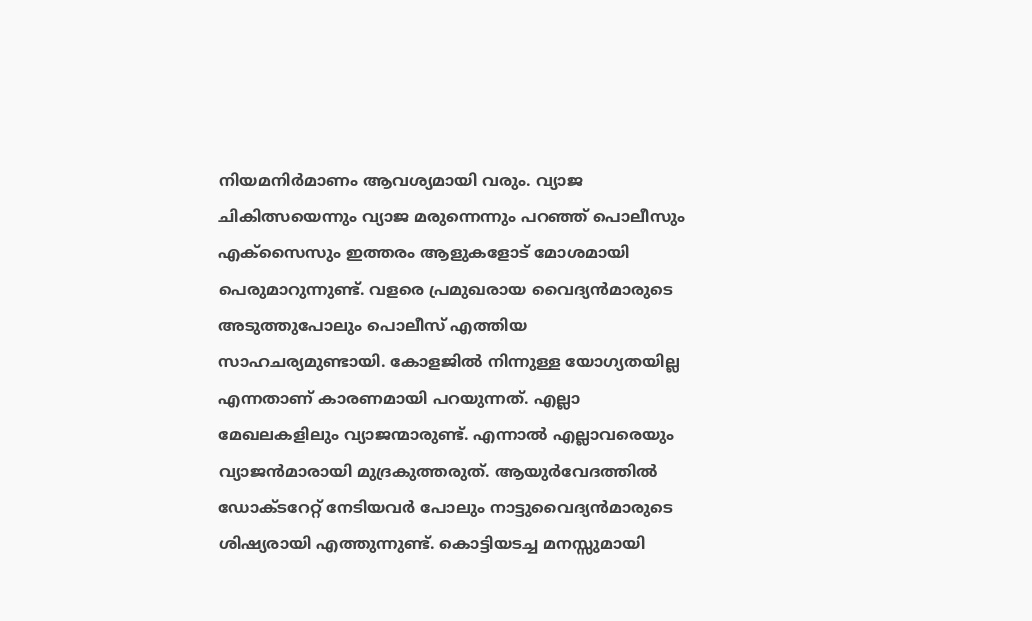നിയമനിർമാണം ആവശ്യമായി വരും. വ്യാജ ചികിത്സയെന്നും വ്യാജ മരുന്നെന്നും പറഞ്ഞ് പൊലീസും എക്സൈസും ഇത്തരം ആളുകളോട് മോശമായി പെരുമാറുന്നുണ്ട്. വളരെ പ്രമുഖരായ വൈദ്യൻമാരുടെ അടുത്തുപോലും പൊലീസ് എത്തിയ സാഹചര്യമുണ്ടായി. കോളജിൽ നിന്നുള്ള യോഗ്യതയില്ല എന്നതാണ് കാരണമായി പറയുന്നത്. എല്ലാ മേഖലകളിലും വ്യാജന്മാരുണ്ട്. എന്നാൽ എല്ലാവരെയും വ്യാജൻമാരായി മുദ്രകുത്തരുത്. ആയുർവേദത്തിൽ ഡോക്ടറേറ്റ് നേടിയവർ പോലും നാട്ടുവൈദ്യൻമാരുടെ ശിഷ്യരായി എത്തുന്നുണ്ട്. കൊട്ടിയടച്ച മനസ്സുമായി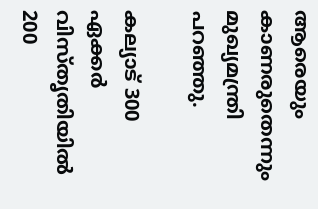ആരെയും കാണരുതെന്നും മുഖ്യമന്ത്രി പറഞ്ഞു.

കല്യാട് 300 ഏക്കര്‍ വിസ്തൃതിയിൽ 200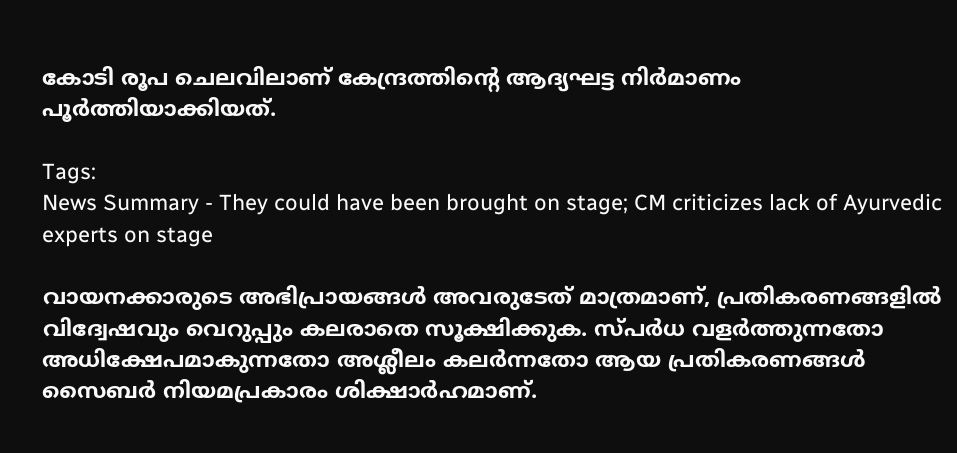കോടി രൂപ ചെലവിലാണ് കേന്ദ്രത്തിന്റെ ആദ്യഘട്ട നിർമാണം പൂര്‍ത്തിയാക്കിയത്.

Tags:
News Summary - They could have been brought on stage; CM criticizes lack of Ayurvedic experts on stage

വായനക്കാരുടെ അഭിപ്രായങ്ങള്‍ അവരുടേത് മാത്രമാണ്, പ്രതികരണങ്ങളിൽ വിദ്വേഷവും വെറുപ്പും കലരാതെ സൂക്ഷിക്കുക. സ്പർധ വളർത്തുന്നതോ അധിക്ഷേപമാകുന്നതോ അശ്ലീലം കലർന്നതോ ആയ പ്രതികരണങ്ങൾ സൈബർ നിയമപ്രകാരം ശിക്ഷാർഹമാണ്.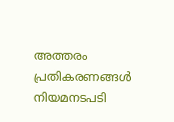അത്തരം പ്രതികരണങ്ങൾ നിയമനടപടി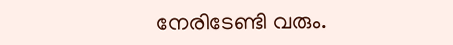നേരിടേണ്ടി വരും.